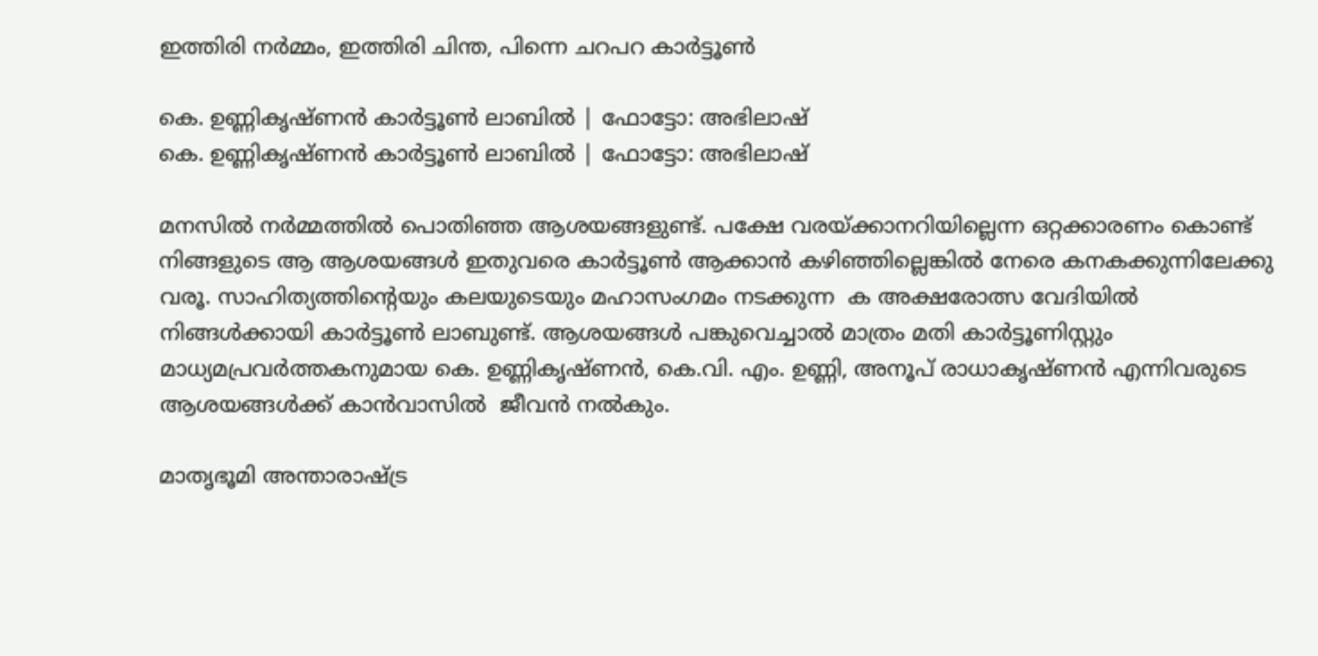ഇത്തിരി നര്‍മ്മം, ഇത്തിരി ചിന്ത, പിന്നെ ചറപറ കാര്‍ട്ടൂണ്‍

കെ. ഉണ്ണികൃഷ്ണന്‍ കാര്‍ട്ടൂണ്‍ ലാബില്‍ | ഫോട്ടോ: അഭിലാഷ്‌
കെ. ഉണ്ണികൃഷ്ണന്‍ കാര്‍ട്ടൂണ്‍ ലാബില്‍ | ഫോട്ടോ: അഭിലാഷ്‌

മനസില്‍ നര്‍മ്മത്തില്‍ പൊതിഞ്ഞ ആശയങ്ങളുണ്ട്. പക്ഷേ വരയ്ക്കാനറിയില്ലെന്ന ഒറ്റക്കാരണം കൊണ്ട് നിങ്ങളുടെ ആ ആശയങ്ങള്‍ ഇതുവരെ കാര്‍ട്ടൂണ്‍ ആക്കാന്‍ കഴിഞ്ഞില്ലെങ്കില്‍ നേരെ കനകക്കുന്നിലേക്കു വരൂ. സാഹിത്യത്തിന്റെയും കലയുടെയും മഹാസംഗമം നടക്കുന്ന  ക അക്ഷരോത്സ വേദിയില്‍  നിങ്ങള്‍ക്കായി കാര്‍ട്ടൂണ്‍ ലാബുണ്ട്. ആശയങ്ങള്‍ പങ്കുവെച്ചാല്‍ മാത്രം മതി കാര്‍ട്ടൂണിസ്റ്റും മാധ്യമപ്രവര്‍ത്തകനുമായ കെ. ഉണ്ണികൃഷ്ണന്‍, കെ.വി. എം. ഉണ്ണി, അനൂപ് രാധാകൃഷ്ണൻ എന്നിവരുടെ ആശയങ്ങള്‍ക്ക് കാന്‍വാസില്‍  ജീവന്‍ നല്‍കും.

മാതൃഭൂമി അന്താരാഷ്ട്ര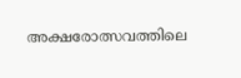അക്ഷരോത്സവത്തിലെ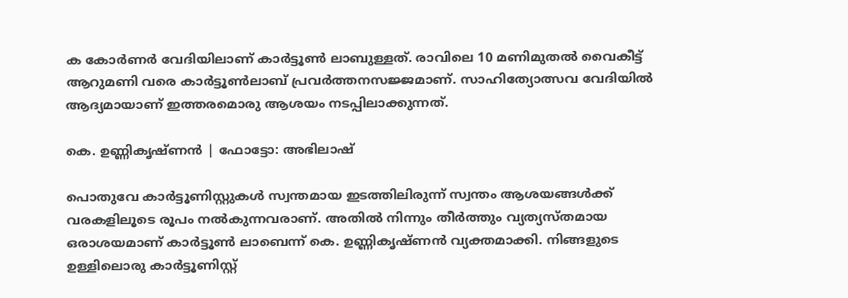ക കോര്‍ണര്‍ വേദിയിലാണ് കാര്‍ട്ടൂണ്‍ ലാബുള്ളത്. രാവിലെ 10 മണിമുതല്‍ വൈകീട്ട് ആറുമണി വരെ കാര്‍ട്ടൂണ്‍ലാബ് പ്രവര്‍ത്തനസജ്ജമാണ്. സാഹിത്യോത്സവ വേദിയില്‍ ആദ്യമായാണ് ഇത്തരമൊരു ആശയം നടപ്പിലാക്കുന്നത്.

കെ. ഉണ്ണികൃഷ്ണന്‍ | ഫോട്ടോ: അഭിലാഷ്‌

പൊതുവേ കാര്‍ട്ടൂണിസ്റ്റുകള്‍ സ്വന്തമായ ഇടത്തിലിരുന്ന് സ്വന്തം ആശയങ്ങള്‍ക്ക് വരകളിലൂടെ രൂപം നല്‍കുന്നവരാണ്. അതില്‍ നിന്നും തീര്‍ത്തും വ്യത്യസ്തമായ ഒരാശയമാണ് കാര്‍ട്ടൂണ്‍ ലാബെന്ന് കെ. ഉണ്ണികൃഷ്ണന്‍ വ്യക്തമാക്കി. നിങ്ങളുടെ  ഉള്ളിലൊരു കാര്‍ട്ടൂണിസ്റ്റ്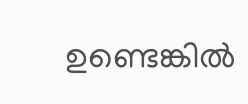ഉണ്ടെങ്കില്‍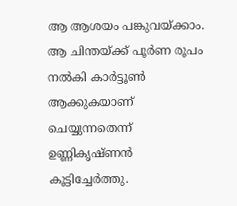ആ ആശയം പങ്കുവയ്ക്കാം. ആ ചിന്തയ്ക്ക് പൂര്‍ണ രൂപം നല്‍കി കാര്‍ട്ടൂണ്‍ ആക്കുകയാണ് ചെയ്യുന്നതെന്ന് ഉണ്ണികൃഷ്ണന്‍ കൂട്ടിച്ചേര്‍ത്തു.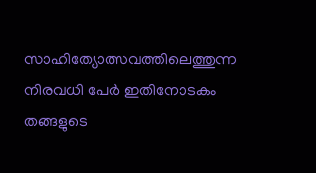സാഹിത്യോത്സവത്തിലെത്തുന്ന നിരവധി പേര്‍ ഇതിനോടകം തങ്ങളുടെ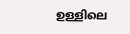ഉള്ളിലെ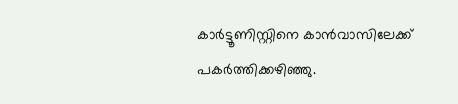കാര്‍ട്ടൂണിസ്റ്റിനെ കാന്‍വാസിലേക്ക് പകര്‍ത്തിക്കഴിഞ്ഞു.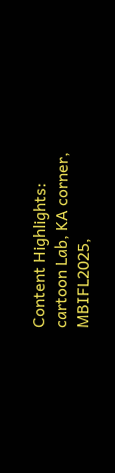Content Highlights: cartoon Lab, KA corner, MBIFL2025,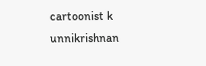cartoonist k unnikrishnan